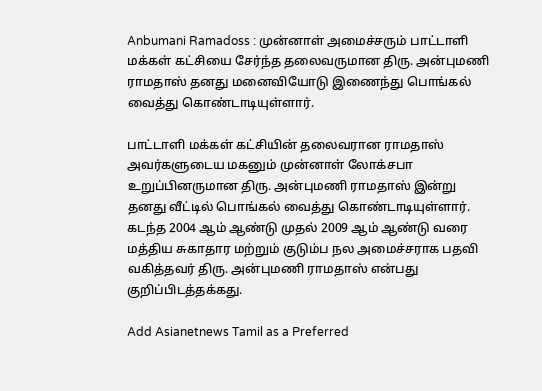Anbumani Ramadoss : முன்னாள் அமைச்சரும் பாட்டாளி மக்கள் கட்சியை சேர்ந்த தலைவருமான திரு. அன்புமணி ராமதாஸ் தனது மனைவியோடு இணைந்து பொங்கல் வைத்து கொண்டாடியுள்ளார்.

பாட்டாளி மக்கள் கட்சியின் தலைவரான ராமதாஸ் அவர்களுடைய மகனும் முன்னாள் லோக்சபா உறுப்பினருமான திரு. அன்புமணி ராமதாஸ் இன்று தனது வீட்டில் பொங்கல் வைத்து கொண்டாடியுள்ளார். கடந்த 2004 ஆம் ஆண்டு முதல் 2009 ஆம் ஆண்டு வரை மத்திய சுகாதார மற்றும் குடும்ப நல அமைச்சராக பதவி வகித்தவர் திரு. அன்புமணி ராமதாஸ் என்பது குறிப்பிடத்தக்கது.

Add Asianetnews Tamil as a Preferred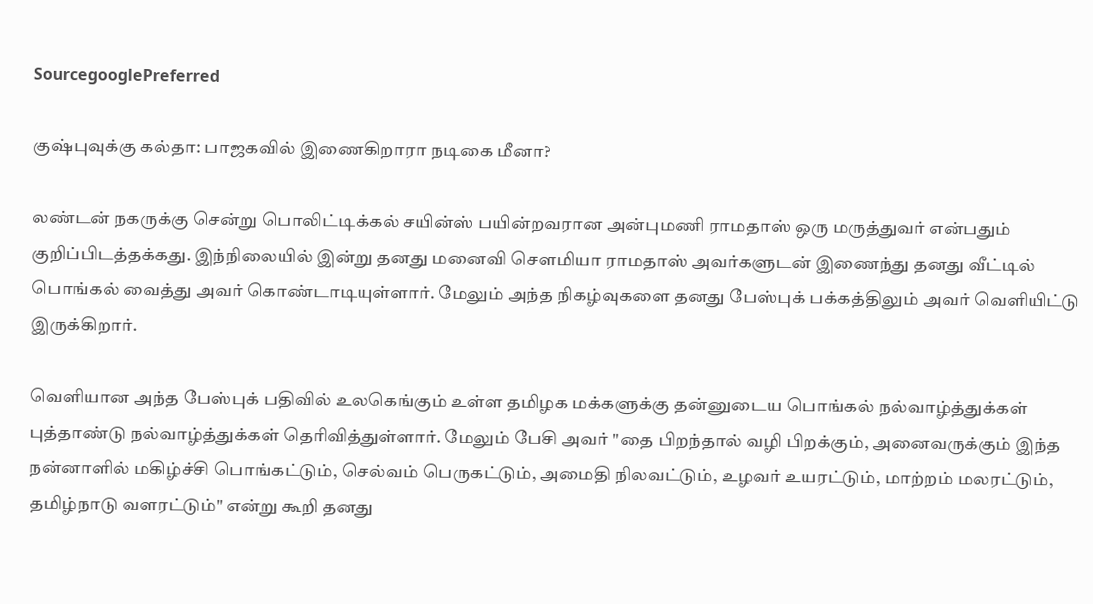SourcegooglePreferred

குஷ்புவுக்கு கல்தா: பாஜகவில் இணைகிறாரா நடிகை மீனா?

லண்டன் நகருக்கு சென்று பொலிட்டிக்கல் சயின்ஸ் பயின்றவரான அன்புமணி ராமதாஸ் ஒரு மருத்துவர் என்பதும் குறிப்பிடத்தக்கது. இந்நிலையில் இன்று தனது மனைவி சௌமியா ராமதாஸ் அவர்களுடன் இணைந்து தனது வீட்டில் பொங்கல் வைத்து அவர் கொண்டாடியுள்ளார். மேலும் அந்த நிகழ்வுகளை தனது பேஸ்புக் பக்கத்திலும் அவர் வெளியிட்டு இருக்கிறார்.

வெளியான அந்த பேஸ்புக் பதிவில் உலகெங்கும் உள்ள தமிழக மக்களுக்கு தன்னுடைய பொங்கல் நல்வாழ்த்துக்கள் புத்தாண்டு நல்வாழ்த்துக்கள் தெரிவித்துள்ளார். மேலும் பேசி அவர் "தை பிறந்தால் வழி பிறக்கும், அனைவருக்கும் இந்த நன்னாளில் மகிழ்ச்சி பொங்கட்டும், செல்வம் பெருகட்டும், அமைதி நிலவட்டும், உழவர் உயரட்டும், மாற்றம் மலரட்டும், தமிழ்நாடு வளரட்டும்" என்று கூறி தனது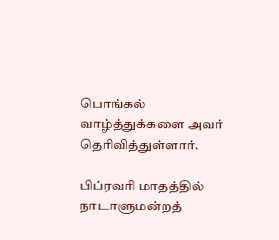பொங்கல் வாழ்த்துக்களை அவர் தெரிவித்துள்ளார்.

பிப்ரவரி மாதத்தில் நாடாளுமன்றத்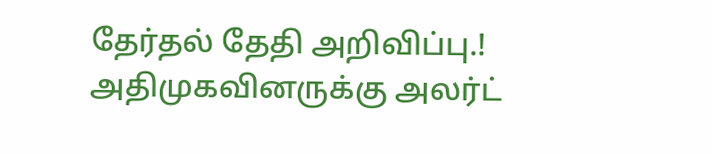தேர்தல் தேதி அறிவிப்பு.! அதிமுகவினருக்கு அலர்ட்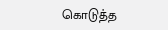கொடுத்த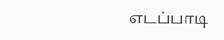எடப்பாடி